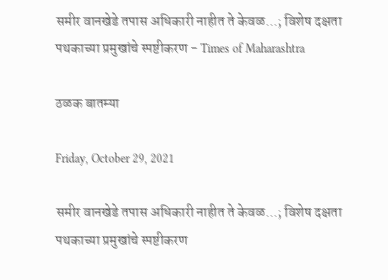समीर वानखेडे तपास अधिकारी नाहीत ते केवळ...; विशेष दक्षता पथकाच्या प्रमुखांचे स्पष्टीकरण - Times of Maharashtra

ठळक बातम्या

Friday, October 29, 2021

समीर वानखेडे तपास अधिकारी नाहीत ते केवळ...; विशेष दक्षता पथकाच्या प्रमुखांचे स्पष्टीकरण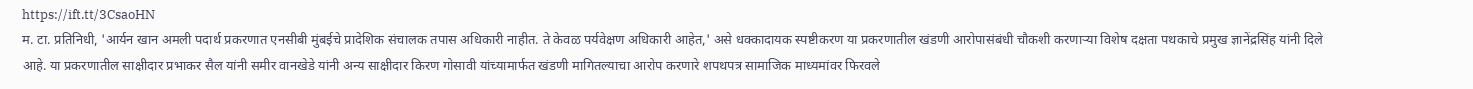https://ift.tt/3CsaoHN
म. टा. प्रतिनिधी, 'आर्यन खान अमली पदार्थ प्रकरणात एनसीबी मुंबईचे प्रादेशिक संचालक तपास अधिकारी नाहीत. ते केवळ पर्यवेक्षण अधिकारी आहेत,' असे धक्कादायक स्पष्टीकरण या प्रकरणातील खंडणी आरोपासंबंधी चौकशी करणाऱ्या विशेष दक्षता पथकाचे प्रमुख ज्ञानेंद्रसिंह यांनी दिले आहे. या प्रकरणातील साक्षीदार प्रभाकर सैल यांनी समीर वानखेडे यांनी अन्य साक्षीदार किरण गोसावी यांच्यामार्फत खंडणी मागितल्याचा आरोप करणारे शपथपत्र सामाजिक माध्यमांवर फिरवले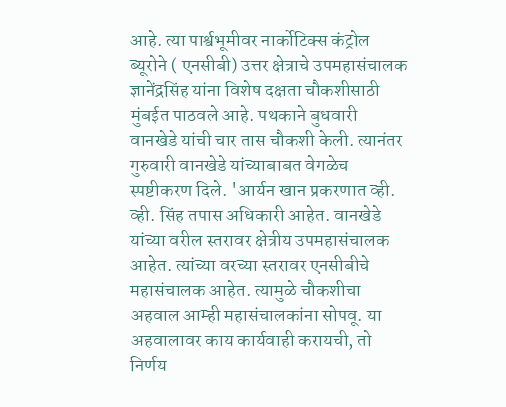आहे. त्या पार्श्वभूमीवर नार्कोटिक्स कंट्रोल ब्यूरोने ( एनसीबी) उत्तर क्षेत्राचे उपमहासंचालक ज्ञानेंद्रसिंह यांना विशेष दक्षता चौकशीसाठी मुंबईत पाठवले आहे. पथकाने बुधवारी वानखेडे यांची चार तास चौकशी केली. त्यानंतर गुरुवारी वानखेडे यांच्याबाबत वेगळेच स्पष्टीकरण दिले. 'आर्यन खान प्रकरणात व्ही. व्ही. सिंह तपास अधिकारी आहेत. वानखेडे यांच्या वरील स्तरावर क्षेत्रीय उपमहासंचालक आहेत. त्यांच्या वरच्या स्तरावर एनसीबीचे महासंचालक आहेत. त्यामुळे चौकशीचा अहवाल आम्ही महासंचालकांना सोपवू. या अहवालावर काय कार्यवाही करायची, तो निर्णय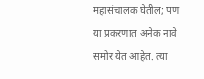महासंचालक घेतील; पण या प्रकरणात अनेक नावे समोर येत आहेत. त्या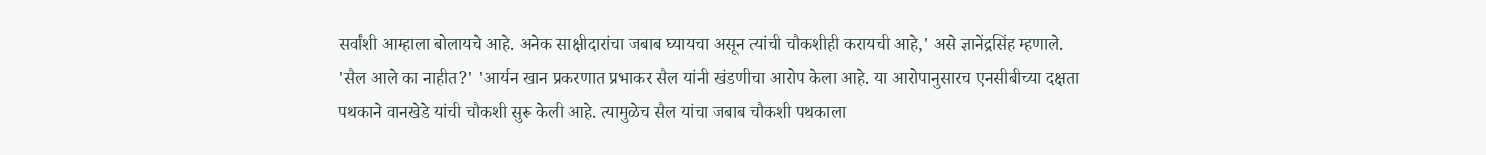सर्वांशी आम्हाला बोलायचे आहे. अनेक साक्षीदारांचा जबाब घ्यायचा असून त्यांची चौकशीही करायची आहे,' असे ज्ञानेंद्रसिंह म्हणाले. 'सैल आले का नाहीत?' 'आर्यन खान प्रकरणात प्रभाकर सैल यांनी खंडणीचा आरोप केला आहे. या आरोपानुसारच एनसीबीच्या दक्षता पथकाने वानखेडे यांची चौकशी सुरू केली आहे. त्यामुळेच सैल यांचा जबाब चौकशी पथकाला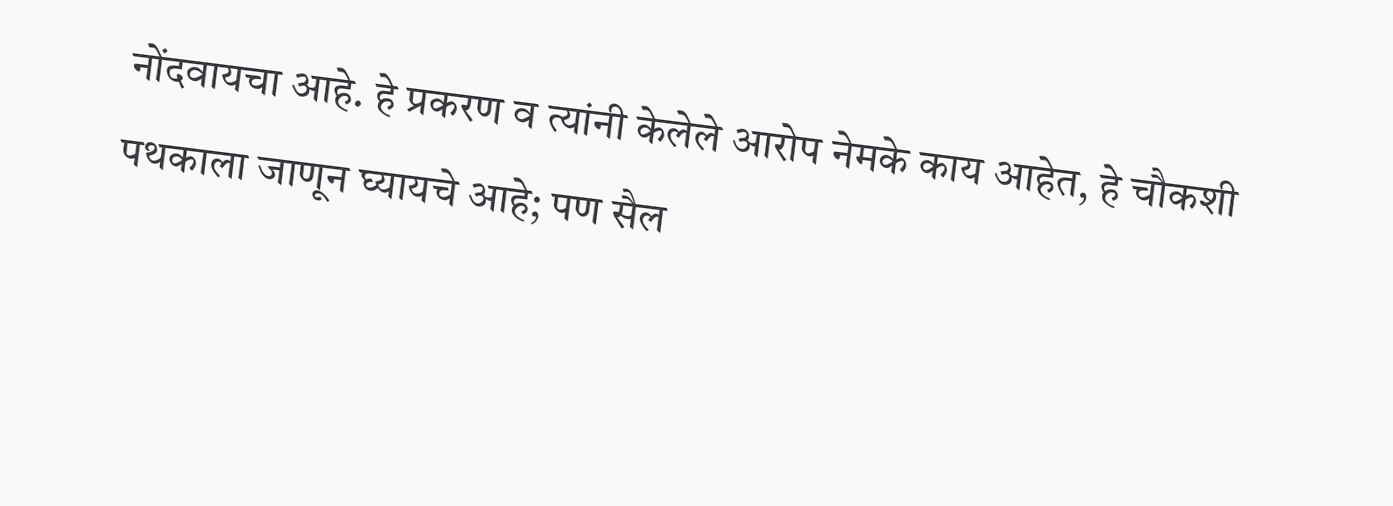नोंदवायचा आहे. हे प्रकरण व त्यांनी केलेले आरोप नेमके काय आहेत, हे चौकशी पथकाला जाणून घ्यायचे आहे; पण सैल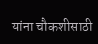यांना चौकशीसाठी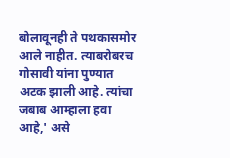बोलावूनही ते पथकासमोर आले नाहीत. त्याबरोबरच गोसावी यांना पुण्यात अटक झाली आहे. त्यांचा जबाब आम्हाला हवा आहे,' असे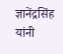ज्ञानेंद्रसिंह यांनी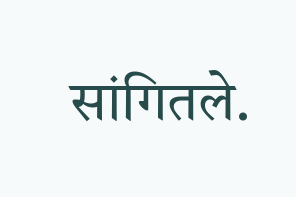सांगितले.